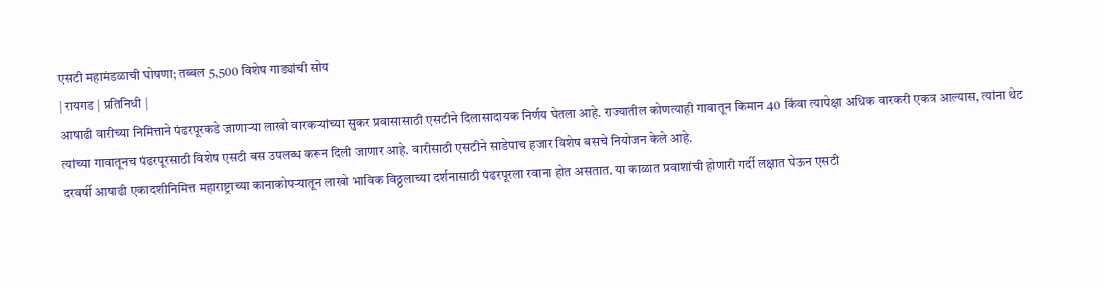एसटी महामंडळाची घोषणा; तब्बल 5,500 विशेष गाड्यांची सोय
| रायगड | प्रतिनिधी |
आषाढी वारीच्या निमित्ताने पंढरपूरकडे जाणाऱ्या लाखो वारकऱ्यांच्या सुकर प्रवासासाठी एसटीने दिलासादायक निर्णय घेतला आहे. राज्यातील कोणत्याही गावातून किमान 40 किंवा त्यापेक्षा अधिक वारकरी एकत्र आल्यास, त्यांना थेट त्यांच्या गावातूनच पंढरपूरसाठी विशेष एसटी बस उपलब्ध करून दिली जाणार आहे. वारीसाठी एसटीने साडेपाच हजार विशेष बसचे नियोजन केले आहे.
दरवर्षी आषाढी एकादशीनिमित्त महाराष्ट्राच्या कानाकोपऱ्यातून लाखो भाविक विठ्ठलाच्या दर्शनासाठी पंढरपूरला रवाना होत असतात. या काळात प्रवाशांची होणारी गर्दी लक्षात घेऊन एसटी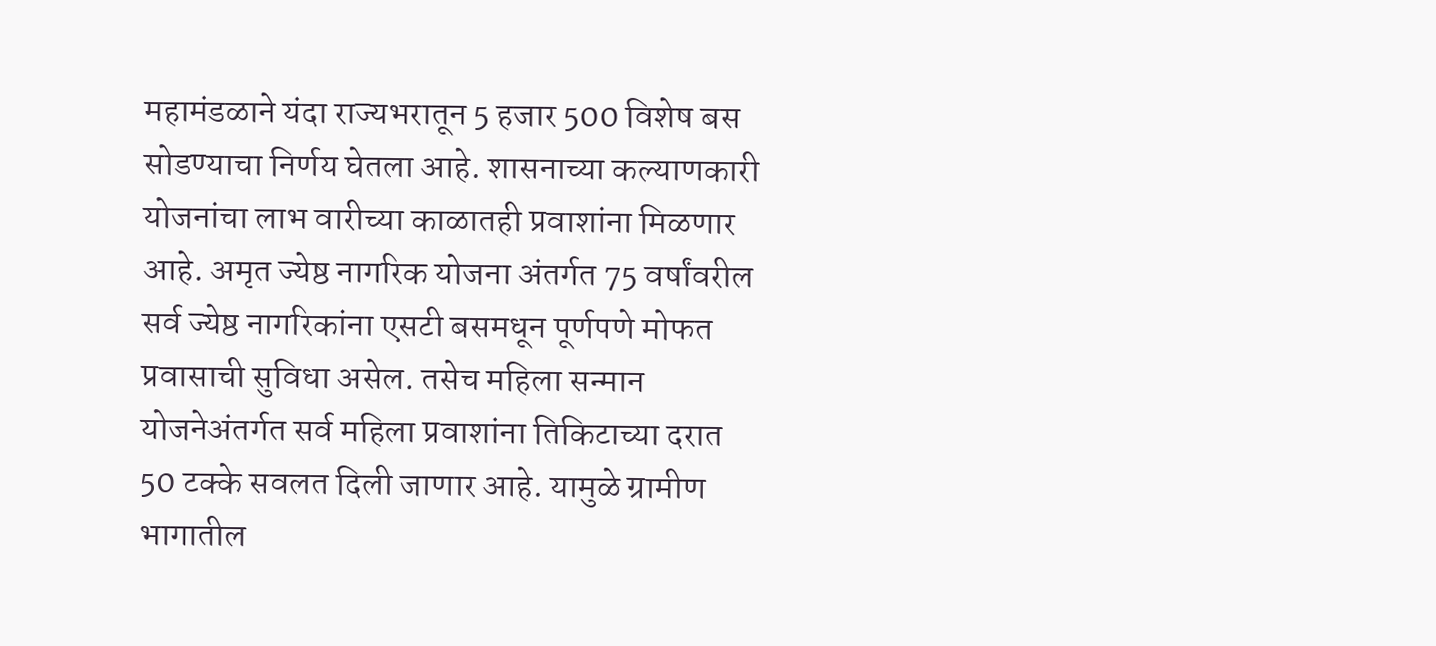महामंडळाने यंदा राज्यभरातून 5 हजार 500 विशेष बस सोडण्याचा निर्णय घेतला आहे. शासनाच्या कल्याणकारी योजनांचा लाभ वारीच्या काळातही प्रवाशांना मिळणार आहे. अमृत ज्येष्ठ नागरिक योजना अंतर्गत 75 वर्षांवरील सर्व ज्येष्ठ नागरिकांना एसटी बसमधून पूर्णपणे मोफत प्रवासाची सुविधा असेल. तसेच महिला सन्मान योजनेअंतर्गत सर्व महिला प्रवाशांना तिकिटाच्या दरात 50 टक्के सवलत दिली जाणार आहे. यामुळे ग्रामीण भागातील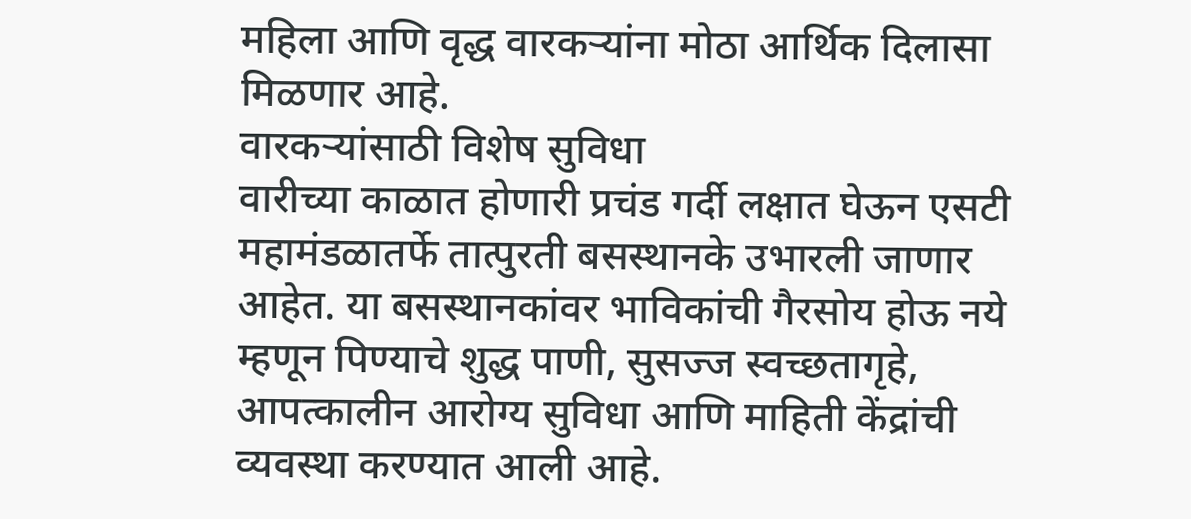महिला आणि वृद्ध वारकऱ्यांना मोठा आर्थिक दिलासा मिळणार आहे.
वारकऱ्यांसाठी विशेष सुविधा
वारीच्या काळात होणारी प्रचंड गर्दी लक्षात घेऊन एसटी महामंडळातर्फे तात्पुरती बसस्थानके उभारली जाणार आहेत. या बसस्थानकांवर भाविकांची गैरसोय होऊ नये म्हणून पिण्याचे शुद्ध पाणी, सुसज्ज स्वच्छतागृहे, आपत्कालीन आरोग्य सुविधा आणि माहिती केंद्रांची व्यवस्था करण्यात आली आहे.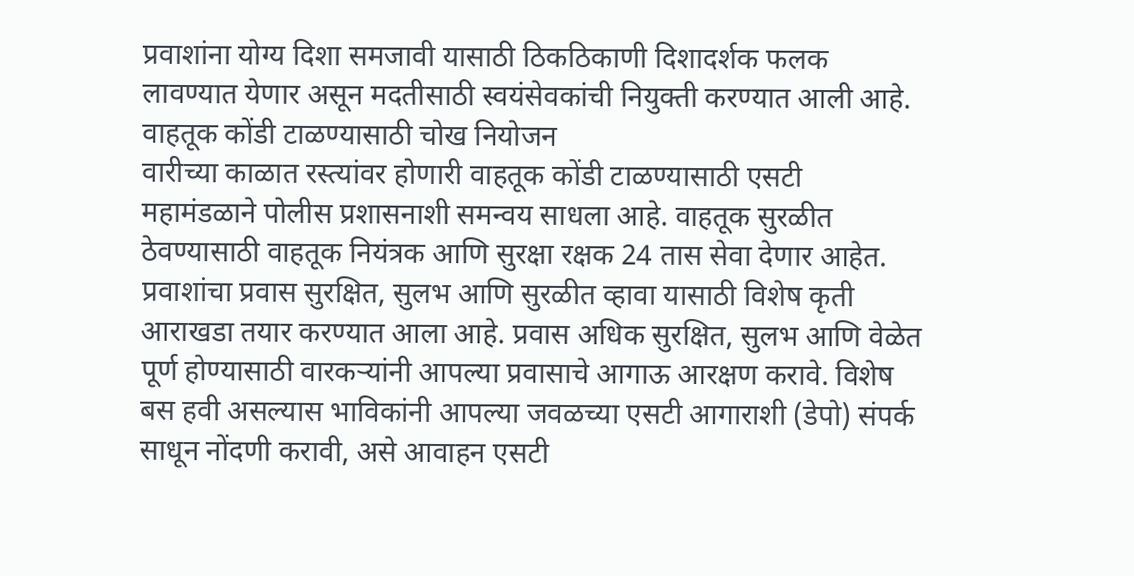प्रवाशांना योग्य दिशा समजावी यासाठी ठिकठिकाणी दिशादर्शक फलक लावण्यात येणार असून मदतीसाठी स्वयंसेवकांची नियुक्ती करण्यात आली आहे.
वाहतूक कोंडी टाळण्यासाठी चोख नियोजन
वारीच्या काळात रस्त्यांवर होणारी वाहतूक कोंडी टाळण्यासाठी एसटी महामंडळाने पोलीस प्रशासनाशी समन्वय साधला आहे. वाहतूक सुरळीत ठेवण्यासाठी वाहतूक नियंत्रक आणि सुरक्षा रक्षक 24 तास सेवा देणार आहेत. प्रवाशांचा प्रवास सुरक्षित, सुलभ आणि सुरळीत व्हावा यासाठी विशेष कृती आराखडा तयार करण्यात आला आहे. प्रवास अधिक सुरक्षित, सुलभ आणि वेळेत पूर्ण होण्यासाठी वारकऱ्यांनी आपल्या प्रवासाचे आगाऊ आरक्षण करावे. विशेष बस हवी असल्यास भाविकांनी आपल्या जवळच्या एसटी आगाराशी (डेपो) संपर्क साधून नोंदणी करावी, असे आवाहन एसटी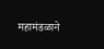महामंडळाने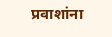प्रवाशांना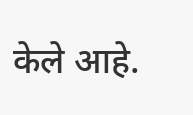केले आहे.